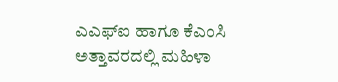ಎಎಫ್‌ಐ ಹಾಗೂ ಕೆಎಂಸಿ ಅತ್ತಾವರದಲ್ಲಿ ಮಹಿಳಾ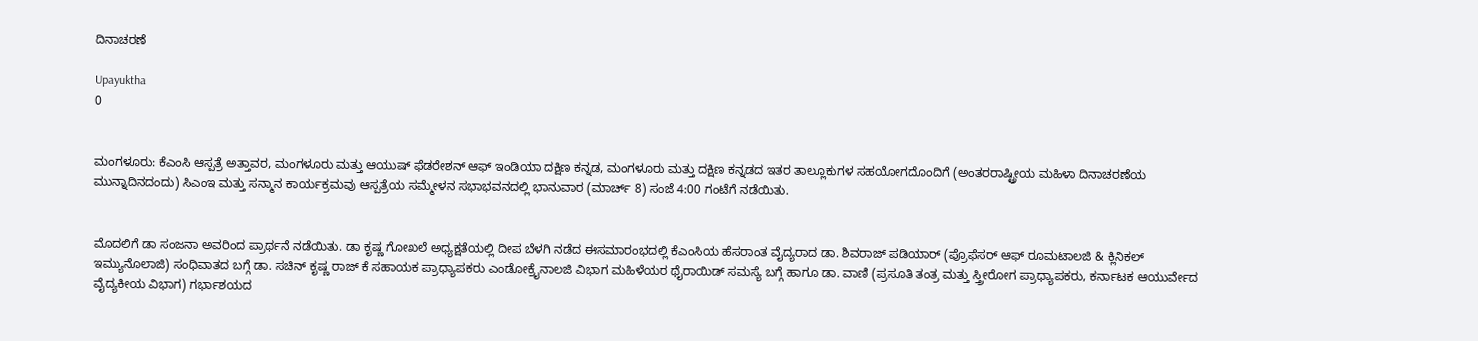ದಿನಾಚರಣೆ

Upayuktha
0


ಮಂಗಳೂರು: ಕೆಎಂಸಿ ಆಸ್ಪತ್ರೆ ಅತ್ತಾವರ, ಮಂಗಳೂರು ಮತ್ತು ಆಯುಷ್ ಫೆಡರೇಶನ್ ಆಫ್ ಇಂಡಿಯಾ ದಕ್ಷಿಣ ಕನ್ನಡ, ಮಂಗಳೂರು ಮತ್ತು ದಕ್ಷಿಣ ಕನ್ನಡದ ಇತರ ತಾಲ್ಲೂಕುಗಳ ಸಹಯೋಗದೊಂದಿಗೆ (ಅಂತರರಾಷ್ಟ್ರೀಯ ಮಹಿಳಾ ದಿನಾಚರಣೆಯ ಮುನ್ನಾದಿನದಂದು) ಸಿಎಂಇ ಮತ್ತು ಸನ್ಮಾನ ಕಾರ್ಯಕ್ರಮವು ಆಸ್ಪತ್ರೆಯ ಸಮ್ಮೇಳನ ಸಭಾಭವನದಲ್ಲಿ ಭಾನುವಾರ (ಮಾರ್ಚ್ 8) ಸಂಜೆ 4:00 ಗಂಟೆಗೆ ನಡೆಯಿತು.


ಮೊದಲಿಗೆ ಡಾ ಸಂಜನಾ ಅವರಿಂದ ಪ್ರಾರ್ಥನೆ ನಡೆಯಿತು. ಡಾ ಕೃಷ್ಣ ಗೋಖಲೆ ಅಧ್ಯಕ್ಷತೆಯಲ್ಲಿ ದೀಪ ಬೆಳಗಿ ನಡೆದ ಈಸಮಾರಂಭದಲ್ಲಿ ಕೆಎಂಸಿಯ ಹೆಸರಾಂತ ವೈದ್ಯರಾದ ಡಾ. ಶಿವರಾಜ್ ಪಡಿಯಾರ್ (ಪ್ರೊಫೆಸರ್ ಆಫ್ ರೂಮಟಾಲಜಿ & ಕ್ಲಿನಿಕಲ್ ಇಮ್ಯುನೊಲಾಜಿ) ಸಂಧಿವಾತದ ಬಗ್ಗೆ ಡಾ. ಸಚಿನ್ ಕೃಷ್ಣ ರಾಜ್ ಕೆ ಸಹಾಯಕ ಪ್ರಾಧ್ಯಾಪಕರು ಎಂಡೋಕ್ರೈನಾಲಜಿ ವಿಭಾಗ ಮಹಿಳೆಯರ ಥೈರಾಯಿಡ್ ಸಮಸ್ಯೆ ಬಗ್ಗೆ ಹಾಗೂ ಡಾ. ವಾಣಿ (ಪ್ರಸೂತಿ ತಂತ್ರ ಮತ್ತು ಸ್ತ್ರೀರೋಗ ಪ್ರಾಧ್ಯಾಪಕರು, ಕರ್ನಾಟಕ ಆಯುರ್ವೇದ ವೈದ್ಯಕೀಯ ವಿಭಾಗ) ಗರ್ಭಾಶಯದ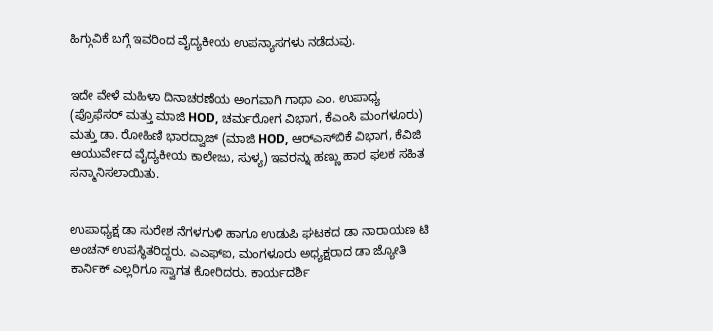ಹಿಗ್ಗುವಿಕೆ ಬಗ್ಗೆ ಇವರಿಂದ ವೈದ್ಯಕೀಯ ಉಪನ್ಯಾಸಗಳು ನಡೆದುವು.


ಇದೇ ವೇಳೆ ಮಹಿಳಾ ದಿನಾಚರಣೆಯ ಅಂಗವಾಗಿ ಗಾಥಾ ಎಂ. ಉಪಾಧ್ಯ (ಪ್ರೊಫೆಸರ್ ಮತ್ತು ಮಾಜಿ HOD, ಚರ್ಮರೋಗ ವಿಭಾಗ, ಕೆಎಂಸಿ ಮಂಗಳೂರು) ಮತ್ತು ಡಾ. ರೋಹಿಣಿ ಭಾರದ್ವಾಜ್ (ಮಾಜಿ HOD, ಆರ್‌ಎಸ್‌ಬಿಕೆ ವಿಭಾಗ, ಕೆವಿಜಿ ಆಯುರ್ವೇದ ವೈದ್ಯಕೀಯ ಕಾಲೇಜು, ಸುಳ್ಯ) ಇವರನ್ನು ಹಣ್ಣು ಹಾರ ಫಲಕ ಸಹಿತ ಸನ್ಮಾನಿಸಲಾಯಿತು.


ಉಪಾಧ್ಯಕ್ಷ ಡಾ ಸುರೇಶ ನೆಗಳಗುಳಿ ಹಾಗೂ ಉಡುಪಿ ಘಟಕದ ಡಾ ನಾರಾಯಣ ಟಿ ಅಂಚನ್ ಉಪಸ್ಥಿತರಿದ್ದರು. ಎಎಫ್‌ಐ, ಮಂಗಳೂರು ಅಧ್ಯಕ್ಷರಾದ ಡಾ ಜ್ಯೋತಿ ಕಾರ್ನಿಕ್ ಎಲ್ಲರಿಗೂ ಸ್ವಾಗತ ಕೋರಿದರು. ಕಾರ್ಯದರ್ಶಿ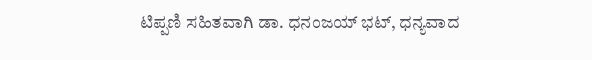ಟಿಪ್ಪಣಿ ಸಹಿತವಾಗಿ ಡಾ. ಧನಂಜಯ್ ಭಟ್, ಧನ್ಯವಾದ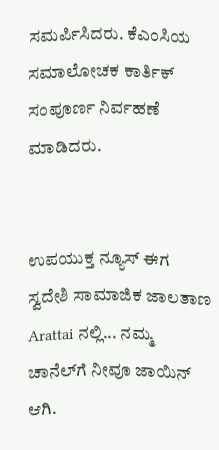ಸಮರ್ಪಿಸಿದರು. ಕೆಎಂಸಿಯ ಸಮಾಲೋಚಕ ಕಾರ್ತಿಕ್ ಸಂಪೂರ್ಣ ನಿರ್ವಹಣೆ ಮಾಡಿದರು.


ಉಪಯುಕ್ತ ನ್ಯೂಸ್ ಈಗ ಸ್ವದೇಶಿ ಸಾಮಾಜಿಕ ಜಾಲತಾಣ Arattai ನಲ್ಲಿ... ನಮ್ಮ ಚಾನೆಲ್‌ಗೆ ನೀವೂ ಜಾಯಿನ್ ಆಗಿ.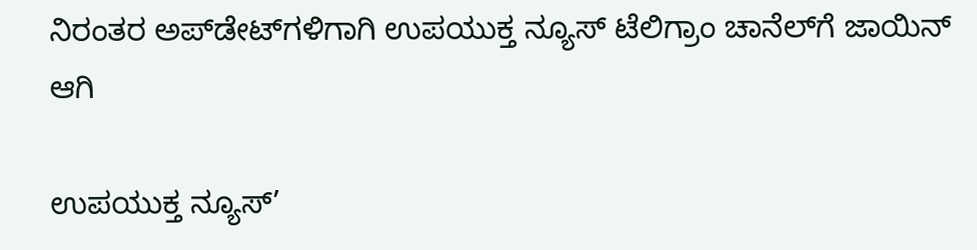ನಿರಂತರ ಅಪ್‌ಡೇಟ್‌ಗಳಿಗಾಗಿ ಉಪಯುಕ್ತ ನ್ಯೂಸ್‌ ಟೆಲಿಗ್ರಾಂ ಚಾನೆಲ್‌ಗೆ ಜಾಯಿನ್‌ ಆಗಿ

ಉಪಯುಕ್ತ ನ್ಯೂಸ್‌’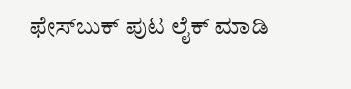ಫೇಸ್‌ಬುಕ್ ಪುಟ ಲೈಕ್ ಮಾಡಿ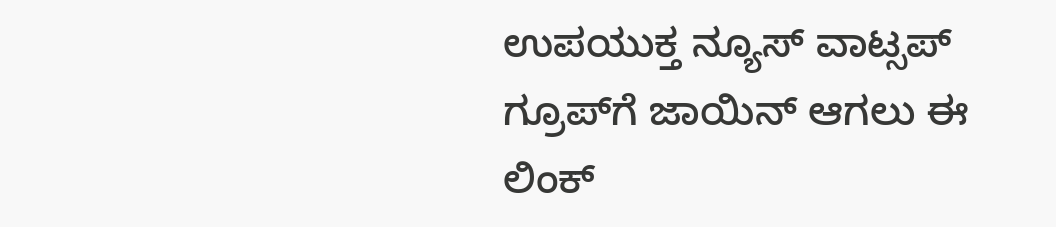ಉಪಯುಕ್ತ ನ್ಯೂಸ್‌ ವಾಟ್ಸಪ್‌  ಗ್ರೂಪ್‌ಗೆ ಜಾಯಿನ್ ಆಗಲು ಈ ಲಿಂಕ್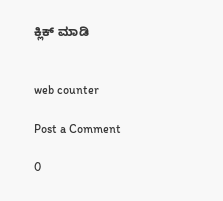ಕ್ಲಿಕ್ ಮಾಡಿ


web counter

Post a Comment

0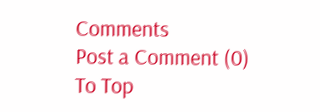Comments
Post a Comment (0)
To Top